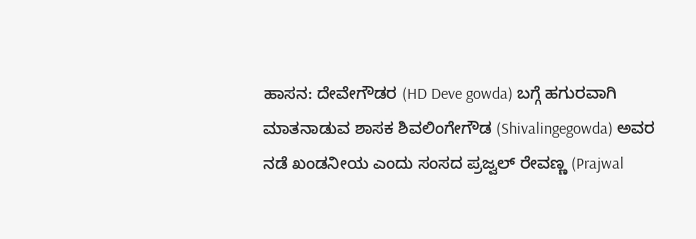ಹಾಸನ: ದೇವೇಗೌಡರ (HD Deve gowda) ಬಗ್ಗೆ ಹಗುರವಾಗಿ ಮಾತನಾಡುವ ಶಾಸಕ ಶಿವಲಿಂಗೇಗೌಡ (Shivalingegowda) ಅವರ ನಡೆ ಖಂಡನೀಯ ಎಂದು ಸಂಸದ ಪ್ರಜ್ವಲ್ ರೇವಣ್ಣ (Prajwal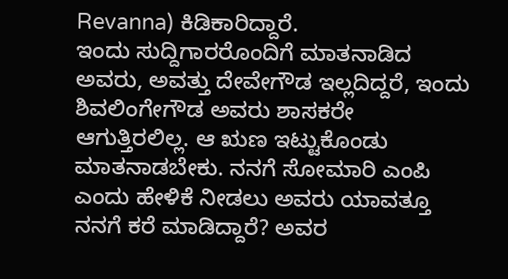Revanna) ಕಿಡಿಕಾರಿದ್ದಾರೆ.
ಇಂದು ಸುದ್ದಿಗಾರರೊಂದಿಗೆ ಮಾತನಾಡಿದ ಅವರು, ಅವತ್ತು ದೇವೇಗೌಡ ಇಲ್ಲದಿದ್ದರೆ, ಇಂದು ಶಿವಲಿಂಗೇಗೌಡ ಅವರು ಶಾಸಕರೇ ಆಗುತ್ತಿರಲಿಲ್ಲ. ಆ ಋಣ ಇಟ್ಟುಕೊಂಡು ಮಾತನಾಡಬೇಕು. ನನಗೆ ಸೋಮಾರಿ ಎಂಪಿ ಎಂದು ಹೇಳಿಕೆ ನೀಡಲು ಅವರು ಯಾವತ್ತೂ ನನಗೆ ಕರೆ ಮಾಡಿದ್ದಾರೆ? ಅವರ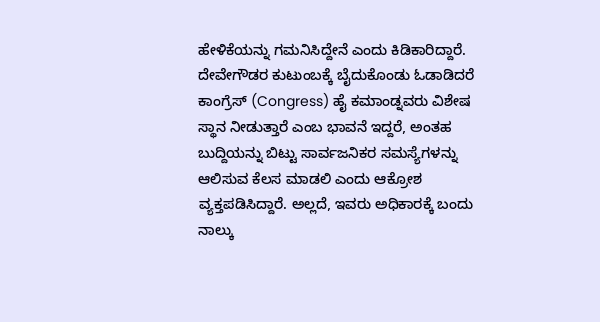ಹೇಳಿಕೆಯನ್ನು ಗಮನಿಸಿದ್ದೇನೆ ಎಂದು ಕಿಡಿಕಾರಿದ್ದಾರೆ.
ದೇವೇಗೌಡರ ಕುಟುಂಬಕ್ಕೆ ಬೈದುಕೊಂಡು ಓಡಾಡಿದರೆ ಕಾಂಗ್ರೆಸ್ (Congress) ಹೈ ಕಮಾಂಡ್ನವರು ವಿಶೇಷ ಸ್ಥಾನ ನೀಡುತ್ತಾರೆ ಎಂಬ ಭಾವನೆ ಇದ್ದರೆ, ಅಂತಹ ಬುದ್ದಿಯನ್ನು ಬಿಟ್ಟು ಸಾರ್ವಜನಿಕರ ಸಮಸ್ಯೆಗಳನ್ನು ಆಲಿಸುವ ಕೆಲಸ ಮಾಡಲಿ ಎಂದು ಆಕ್ರೋಶ ವ್ಯಕ್ತಪಡಿಸಿದ್ದಾರೆ. ಅಲ್ಲದೆ, ಇವರು ಅಧಿಕಾರಕ್ಕೆ ಬಂದು ನಾಲ್ಕು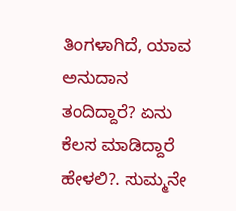ತಿಂಗಳಾಗಿದೆ, ಯಾವ ಅನುದಾನ ತಂದಿದ್ದಾರೆ? ಏನು ಕೆಲಸ ಮಾಡಿದ್ದಾರೆ ಹೇಳಲಿ?. ಸುಮ್ಮನೇ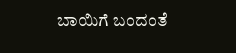ಬಾಯಿಗೆ ಬಂದಂತೆ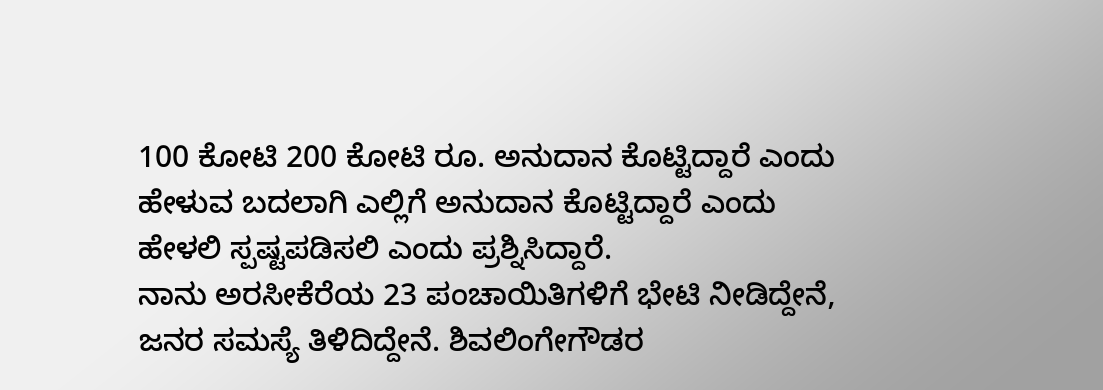100 ಕೋಟಿ 200 ಕೋಟಿ ರೂ. ಅನುದಾನ ಕೊಟ್ಟಿದ್ದಾರೆ ಎಂದು ಹೇಳುವ ಬದಲಾಗಿ ಎಲ್ಲಿಗೆ ಅನುದಾನ ಕೊಟ್ಟಿದ್ದಾರೆ ಎಂದು ಹೇಳಲಿ ಸ್ಪಷ್ಟಪಡಿಸಲಿ ಎಂದು ಪ್ರಶ್ನಿಸಿದ್ದಾರೆ.
ನಾನು ಅರಸೀಕೆರೆಯ 23 ಪಂಚಾಯಿತಿಗಳಿಗೆ ಭೇಟಿ ನೀಡಿದ್ದೇನೆ, ಜನರ ಸಮಸ್ಯೆ ತಿಳಿದಿದ್ದೇನೆ. ಶಿವಲಿಂಗೇಗೌಡರ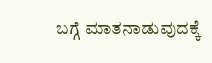ಬಗ್ಗೆ ಮಾತನಾಡುವುದಕ್ಕೆ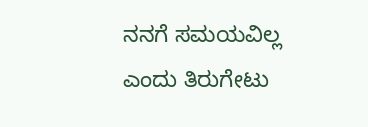ನನಗೆ ಸಮಯವಿಲ್ಲ ಎಂದು ತಿರುಗೇಟು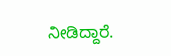ನೀಡಿದ್ದಾರೆ.